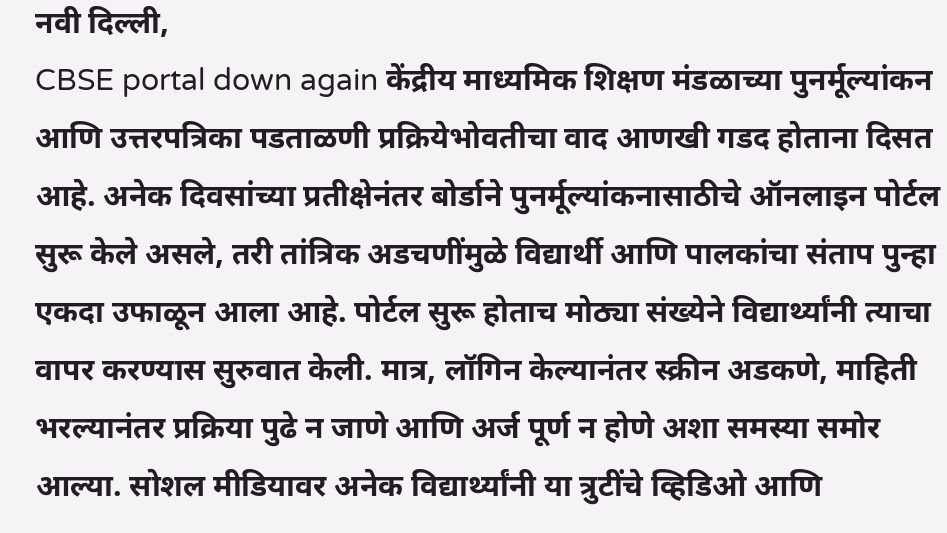नवी दिल्ली,
CBSE portal down again केंद्रीय माध्यमिक शिक्षण मंडळाच्या पुनर्मूल्यांकन आणि उत्तरपत्रिका पडताळणी प्रक्रियेभोवतीचा वाद आणखी गडद होताना दिसत आहे. अनेक दिवसांच्या प्रतीक्षेनंतर बोर्डाने पुनर्मूल्यांकनासाठीचे ऑनलाइन पोर्टल सुरू केले असले, तरी तांत्रिक अडचणींमुळे विद्यार्थी आणि पालकांचा संताप पुन्हा एकदा उफाळून आला आहे. पोर्टल सुरू होताच मोठ्या संख्येने विद्यार्थ्यांनी त्याचा वापर करण्यास सुरुवात केली. मात्र, लॉगिन केल्यानंतर स्क्रीन अडकणे, माहिती भरल्यानंतर प्रक्रिया पुढे न जाणे आणि अर्ज पूर्ण न होणे अशा समस्या समोर आल्या. सोशल मीडियावर अनेक विद्यार्थ्यांनी या त्रुटींचे व्हिडिओ आणि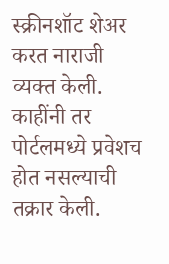स्क्रीनशॉट शेअर करत नाराजी व्यक्त केली. काहींनी तर पोर्टलमध्ये प्रवेशच होत नसल्याची तक्रार केली.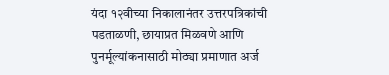यंदा १२वीच्या निकालानंतर उत्तरपत्रिकांची पडताळणी, छायाप्रत मिळवणे आणि पुनर्मूल्यांकनासाठी मोठ्या प्रमाणात अर्ज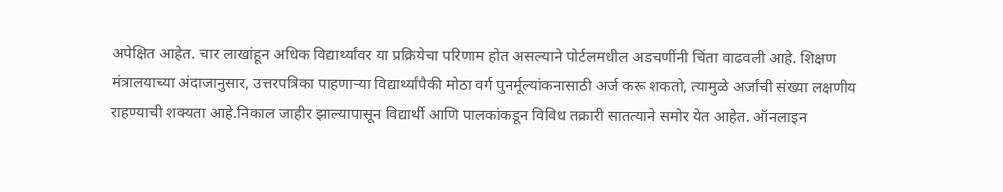अपेक्षित आहेत. चार लाखांहून अधिक विद्यार्थ्यांवर या प्रक्रियेचा परिणाम होत असल्याने पोर्टलमधील अडचणींनी चिंता वाढवली आहे. शिक्षण मंत्रालयाच्या अंदाजानुसार, उत्तरपत्रिका पाहणाऱ्या विद्यार्थ्यांपैकी मोठा वर्ग पुनर्मूल्यांकनासाठी अर्ज करू शकतो, त्यामुळे अर्जांची संख्या लक्षणीय राहण्याची शक्यता आहे.निकाल जाहीर झाल्यापासून विद्यार्थी आणि पालकांकडून विविध तक्रारी सातत्याने समोर येत आहेत. ऑनलाइन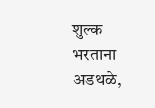शुल्क भरताना अडथळे,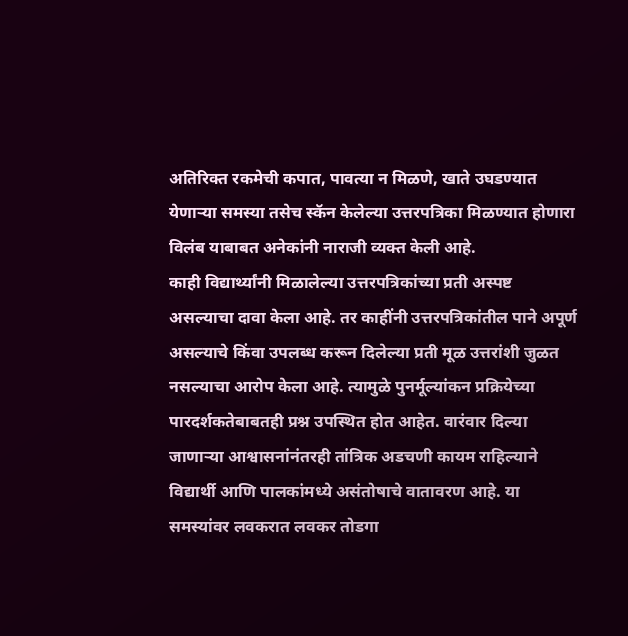अतिरिक्त रकमेची कपात, पावत्या न मिळणे, खाते उघडण्यात येणाऱ्या समस्या तसेच स्कॅन केलेल्या उत्तरपत्रिका मिळण्यात होणारा विलंब याबाबत अनेकांनी नाराजी व्यक्त केली आहे.
काही विद्यार्थ्यांनी मिळालेल्या उत्तरपत्रिकांच्या प्रती अस्पष्ट असल्याचा दावा केला आहे. तर काहींनी उत्तरपत्रिकांतील पाने अपूर्ण असल्याचे किंवा उपलब्ध करून दिलेल्या प्रती मूळ उत्तरांशी जुळत नसल्याचा आरोप केला आहे. त्यामुळे पुनर्मूल्यांकन प्रक्रियेच्या पारदर्शकतेबाबतही प्रश्न उपस्थित होत आहेत. वारंवार दिल्या जाणाऱ्या आश्वासनांनंतरही तांत्रिक अडचणी कायम राहिल्याने विद्यार्थी आणि पालकांमध्ये असंतोषाचे वातावरण आहे. या समस्यांवर लवकरात लवकर तोडगा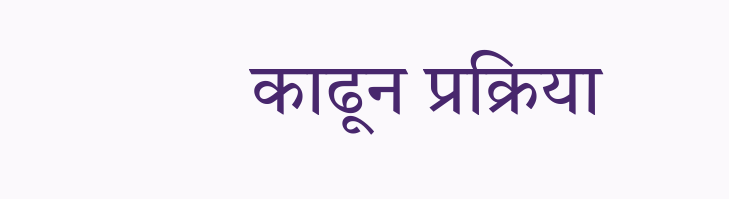काढून प्रक्रिया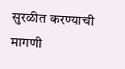सुरळीत करण्याची मागणी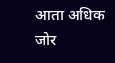आता अधिक जोर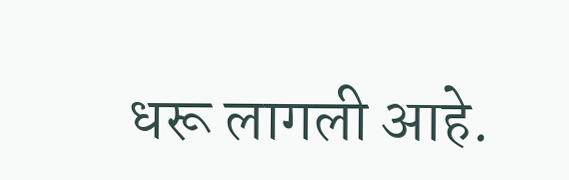धरू लागली आहे.